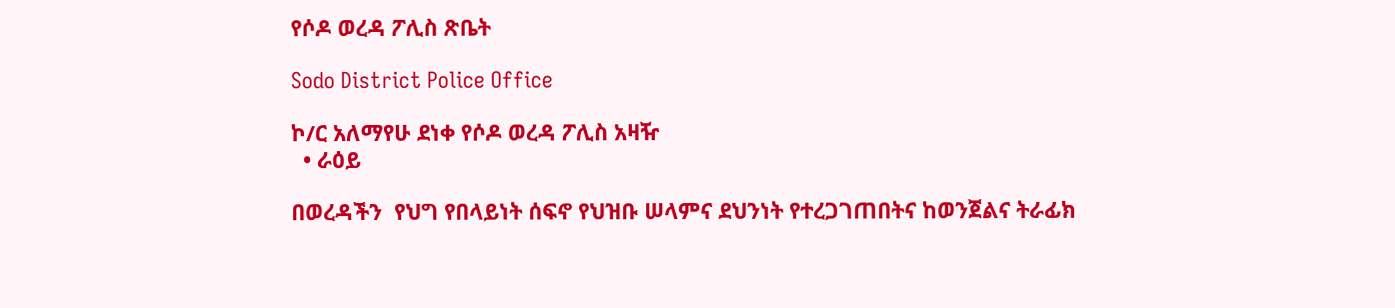የሶዶ ወረዳ ፖሊስ ጽቤት

Sodo District Police Office

ኮ/ር አለማየሁ ደነቀ የሶዶ ወረዳ ፖሊስ አዛዥ
  • ራዕይ

በወረዳችን  የህግ የበላይነት ሰፍኖ የህዝቡ ሠላምና ደህንነት የተረጋገጠበትና ከወንጀልና ትራፊክ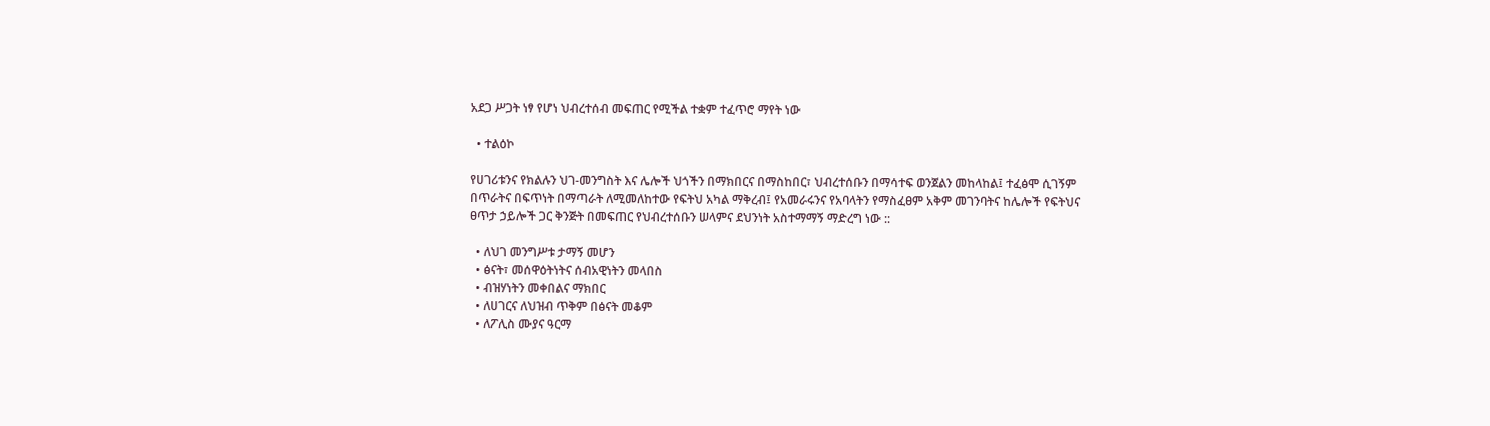አደጋ ሥጋት ነፃ የሆነ ህብረተሰብ መፍጠር የሚችል ተቋም ተፈጥሮ ማየት ነው

  • ተልዕኮ

የሀገሪቱንና የክልሉን ህገ-መንግስት እና ሌሎች ህጎችን በማክበርና በማስከበር፣ ህብረተሰቡን በማሳተፍ ወንጀልን መከላከል፤ ተፈፅሞ ሲገኝም በጥራትና በፍጥነት በማጣራት ለሚመለከተው የፍትህ አካል ማቅረብ፤ የአመራሩንና የአባላትን የማስፈፀም አቅም መገንባትና ከሌሎች የፍትህና ፀጥታ ኃይሎች ጋር ቅንጅት በመፍጠር የህብረተሰቡን ሠላምና ደህንነት አስተማማኝ ማድረግ ነው ::

  • ለህገ መንግሥቱ ታማኝ መሆን
  • ፅናት፣ መሰዋዕትነትና ሰብአዊነትን መላበስ
  • ብዝሃነትን መቀበልና ማክበር
  • ለሀገርና ለህዝብ ጥቅም በፅናት መቆም
  • ለፖሊስ ሙያና ዓርማ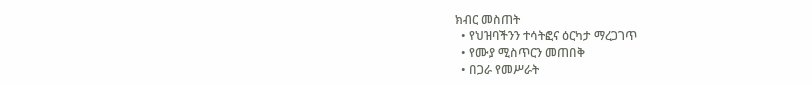ክብር መስጠት
  • የህዝባችንን ተሳትፎና ዕርካታ ማረጋገጥ
  • የሙያ ሚስጥርን መጠበቅ
  • በጋራ የመሥራት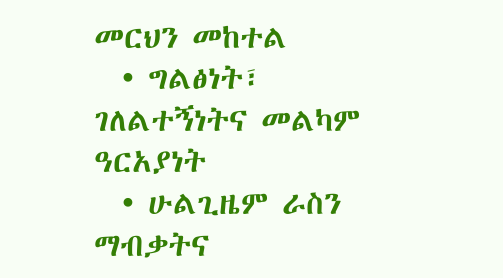መርህን መከተል
  • ግልፅነት፣ ገለልተኝነትና መልካም ዓርአያነት
  • ሁልጊዜም ራስን ማብቃትና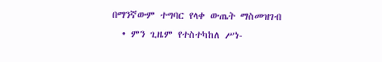በማንኛውም ተግባር የላቀ ውጤት ማስመዝገብ
  • ምን ጊዜም የተስተካከለ ሥነ-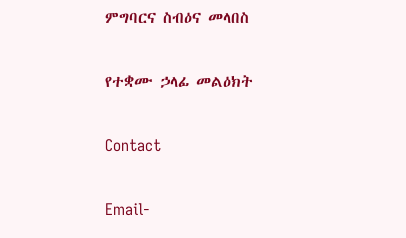ምግባርና ስብዕና መላበስ

የተቋሙ ኃላፊ መልዕክት

Contact

Email-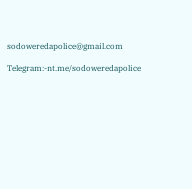sodoweredapolice@gmail.com

Telegram:-nt.me/sodoweredapolice